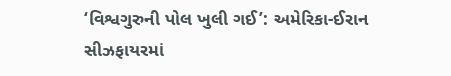‘વિશ્વગુરુની પોલ ખુલી ગઈ’: અમેરિકા-ઈરાન સીઝફાયરમાં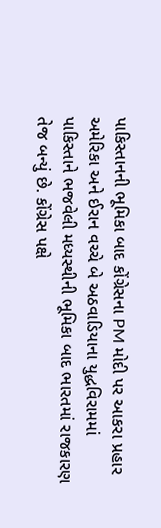પાકિસ્તાનની ભૂમિકા બાદ કોંગ્રેસના PM મોદી પર આકરા પ્રહાર
અમેરિકા અને ઈરાન વચ્ચે બે અઠવાડિયાના યુદ્ધવિરામમાં પાકિસ્તાને ભજવેલી મધ્યસ્થીની ભૂમિકા બાદ ભારતમાં રાજકારણ તેજ બન્યું છે. કોંગ્રેસ પક્ષે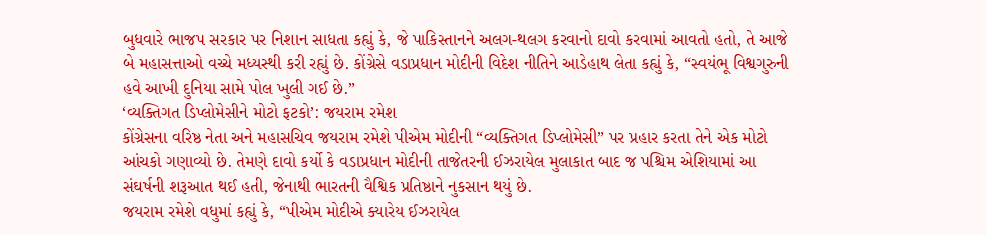બુધવારે ભાજપ સરકાર પર નિશાન સાધતા કહ્યું કે, જે પાકિસ્તાનને અલગ-થલગ કરવાનો દાવો કરવામાં આવતો હતો, તે આજે બે મહાસત્તાઓ વચ્ચે મધ્યસ્થી કરી રહ્યું છે. કોંગ્રેસે વડાપ્રધાન મોદીની વિદેશ નીતિને આડેહાથ લેતા કહ્યું કે, “સ્વયંભૂ વિશ્વગુરુની હવે આખી દુનિયા સામે પોલ ખુલી ગઈ છે.”
‘વ્યક્તિગત ડિપ્લોમેસીને મોટો ફટકો’: જયરામ રમેશ
કોંગ્રેસના વરિષ્ઠ નેતા અને મહાસચિવ જયરામ રમેશે પીએમ મોદીની “વ્યક્તિગત ડિપ્લોમેસી” પર પ્રહાર કરતા તેને એક મોટો આંચકો ગણાવ્યો છે. તેમણે દાવો કર્યો કે વડાપ્રધાન મોદીની તાજેતરની ઈઝરાયેલ મુલાકાત બાદ જ પશ્ચિમ એશિયામાં આ સંઘર્ષની શરૂઆત થઈ હતી, જેનાથી ભારતની વૈશ્વિક પ્રતિષ્ઠાને નુકસાન થયું છે.
જયરામ રમેશે વધુમાં કહ્યું કે, “પીએમ મોદીએ ક્યારેય ઈઝરાયેલ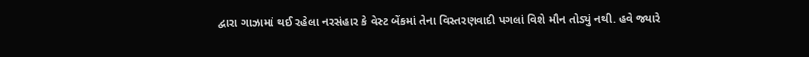દ્વારા ગાઝામાં થઈ રહેલા નરસંહાર કે વેસ્ટ બેંકમાં તેના વિસ્તરણવાદી પગલાં વિશે મૌન તોડ્યું નથી. હવે જ્યારે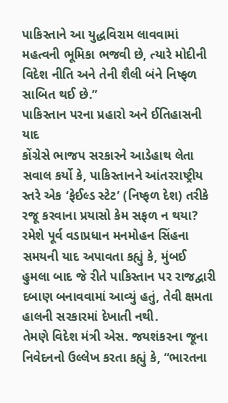પાકિસ્તાને આ યુદ્ધવિરામ લાવવામાં મહત્વની ભૂમિકા ભજવી છે, ત્યારે મોદીની વિદેશ નીતિ અને તેની શૈલી બંને નિષ્ફળ સાબિત થઈ છે.”
પાકિસ્તાન પરના પ્રહારો અને ઈતિહાસની યાદ
કોંગ્રેસે ભાજપ સરકારને આડેહાથ લેતા સવાલ કર્યો કે, પાકિસ્તાનને આંતરરાષ્ટ્રીય સ્તરે એક ‘ફેઈલ્ડ સ્ટેટ’ (નિષ્ફળ દેશ) તરીકે રજૂ કરવાના પ્રયાસો કેમ સફળ ન થયા? રમેશે પૂર્વ વડાપ્રધાન મનમોહન સિંહના સમયની યાદ અપાવતા કહ્યું કે, મુંબઈ હુમલા બાદ જે રીતે પાકિસ્તાન પર રાજદ્વારી દબાણ બનાવવામાં આવ્યું હતું, તેવી ક્ષમતા હાલની સરકારમાં દેખાતી નથી.
તેમણે વિદેશ મંત્રી એસ. જયશંકરના જૂના નિવેદનનો ઉલ્લેખ કરતા કહ્યું કે, “ભારતના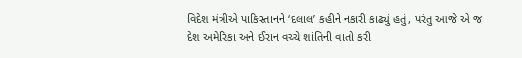વિદેશ મંત્રીએ પાકિસ્તાનને ‘દલાલ’ કહીને નકારી કાઢ્યું હતું, પરંતુ આજે એ જ દેશ અમેરિકા અને ઈરાન વચ્ચે શાંતિની વાતો કરી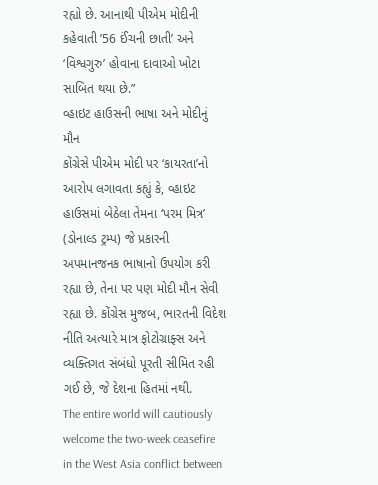રહ્યો છે. આનાથી પીએમ મોદીની કહેવાતી ’56 ઈંચની છાતી’ અને ‘વિશ્વગુરુ’ હોવાના દાવાઓ ખોટા સાબિત થયા છે.”
વ્હાઇટ હાઉસની ભાષા અને મોદીનું મૌન
કોંગ્રેસે પીએમ મોદી પર ‘કાયરતા’નો આરોપ લગાવતા કહ્યું કે, વ્હાઇટ હાઉસમાં બેઠેલા તેમના ‘પરમ મિત્ર’ (ડોનાલ્ડ ટ્રમ્પ) જે પ્રકારની અપમાનજનક ભાષાનો ઉપયોગ કરી રહ્યા છે, તેના પર પણ મોદી મૌન સેવી રહ્યા છે. કોંગ્રેસ મુજબ, ભારતની વિદેશ નીતિ અત્યારે માત્ર ફોટોગ્રાફ્સ અને વ્યક્તિગત સંબંધો પૂરતી સીમિત રહી ગઈ છે, જે દેશના હિતમાં નથી.
The entire world will cautiously welcome the two-week ceasefire in the West Asia conflict between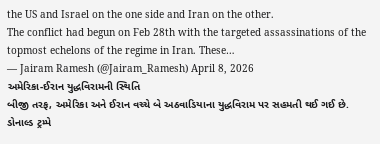the US and Israel on the one side and Iran on the other.
The conflict had begun on Feb 28th with the targeted assassinations of the topmost echelons of the regime in Iran. These…
— Jairam Ramesh (@Jairam_Ramesh) April 8, 2026
અમેરિકા-ઈરાન યુદ્ધવિરામની સ્થિતિ
બીજી તરફ, અમેરિકા અને ઈરાન વચ્ચે બે અઠવાડિયાના યુદ્ધવિરામ પર સહમતી થઈ ગઈ છે. ડોનાલ્ડ ટ્રમ્પે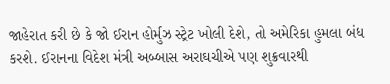જાહેરાત કરી છે કે જો ઈરાન હોર્મુઝ સ્ટ્રેટ ખોલી દેશે, તો અમેરિકા હુમલા બંધ કરશે. ઈરાનના વિદેશ મંત્રી અબ્બાસ અરાઘચીએ પણ શુક્રવારથી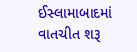ઈસ્લામાબાદમાં વાતચીત શરૂ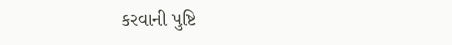કરવાની પુષ્ટિ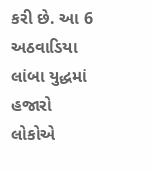કરી છે. આ 6 અઠવાડિયા લાંબા યુદ્ધમાં હજારો લોકોએ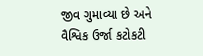જીવ ગુમાવ્યા છે અને વૈશ્વિક ઉર્જા કટોકટી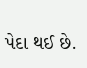પેદા થઈ છે.